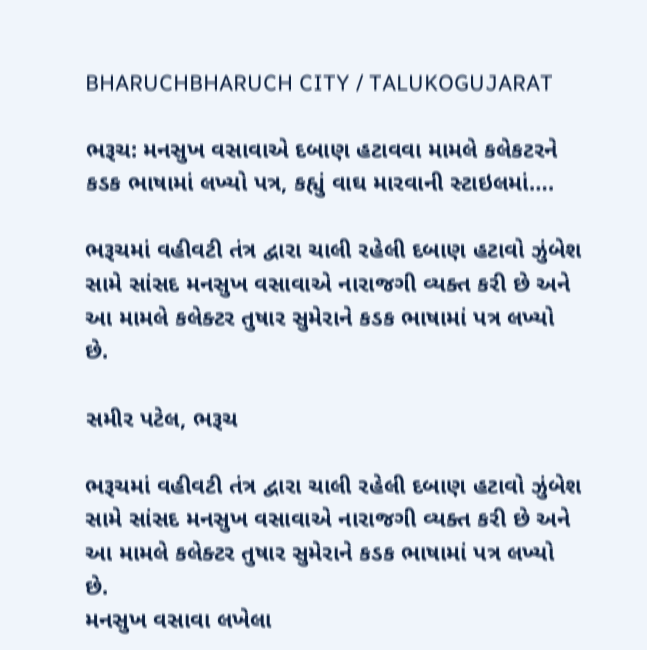BHARUCHBHARUCH CITY / TALUKOGUJARAT

ભરૂચ: મનસુખ વસાવાએ દબાણ હટાવવા મામલે કલેકટરને કડક ભાષામાં લખ્યો પત્ર, કહ્યું વાઘ મારવાની સ્ટાઇલમાં….

ભરૂચમાં વહીવટી તંત્ર દ્વારા ચાલી રહેલી દબાણ હટાવો ઝુંબેશ સામે સાંસદ મનસુખ વસાવાએ નારાજગી વ્યક્ત કરી છે અને આ મામલે કલેક્ટર તુષાર સુમેરાને કડક ભાષામાં પત્ર લખ્યો છે.

સમીર પટેલ, ભરૂચ

ભરૂચમાં વહીવટી તંત્ર દ્વારા ચાલી રહેલી દબાણ હટાવો ઝુંબેશ સામે સાંસદ મનસુખ વસાવાએ નારાજગી વ્યક્ત કરી છે અને આ મામલે કલેક્ટર તુષાર સુમેરાને કડક ભાષામાં પત્ર લખ્યો છે.
મનસુખ વસાવા લખેલા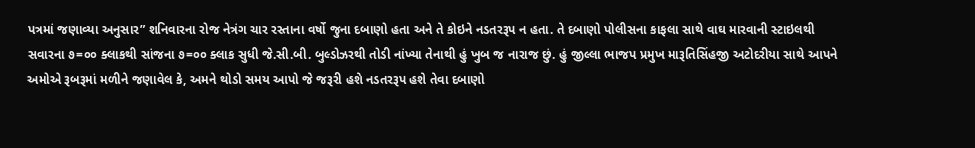પત્રમાં જણાવ્યા અનુસાર” શનિવારના રોજ નેત્રંગ ચાર રસ્તાના વર્ષો જુના દબાણો હતા અને તે કોઇને નડતરરૂપ ન હતા. તે દબાણો પોલીસના કાફલા સાથે વાઘ મારવાની સ્ટાઇલથી સવારના ૭=૦૦ ક્લાકથી સાંજના ૭=૦૦ ક્લાક સુધી જે.સી.બી. બુલ્ડોઝરથી તોડી નાંખ્યા તેનાથી હું ખુબ જ નારાજ છું. હું જીલ્લા ભાજપ પ્રમુખ મારૂતિસિંહજી અટોદરીયા સાથે આપને અમોએ રૂબરૂમાં મળીને જણાવેલ કે, અમને થોડો સમય આપો જે જરૂરી હશે નડતરરૂપ હશે તેવા દબાણો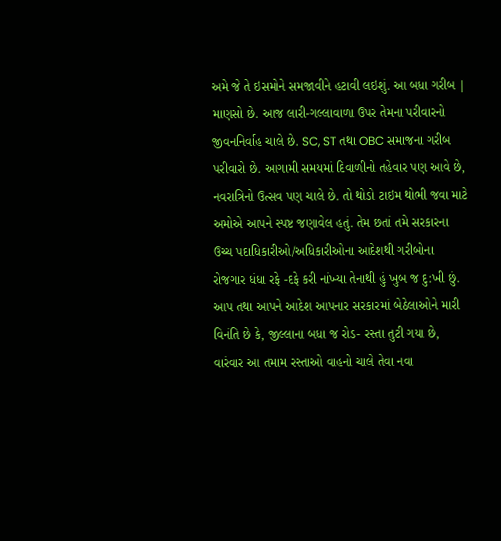અમે જે તે ઇસમોને સમજાવીને હટાવી લઇશું. આ બધા ગરીબ | માણસો છે. આજ લારી-ગલ્લાવાળા ઉપર તેમના પરીવારનો જીવનનિર્વાહ ચાલે છે. SC, ST તથા OBC સમાજના ગરીબ પરીવારો છે. આગામી સમયમાં દિવાળીનો તહેવાર પણ આવે છે, નવરાત્રિનો ઉત્સવ પણ ચાલે છે. તો થોડો ટાઇમ થોભી જવા માટે અમોએ આપને સ્પષ્ટ જણાવેલ હતું. તેમ છતાં તમે સરકારના ઉચ્ચ પદાધિકારીઓ/અધિકારીઓના આદેશથી ગરીબોના રોજગાર ધંધા રફે -દફે કરી નાંખ્યા તેનાથી હું ખુબ જ દુ:ખી છું.
આપ તથા આપને આદેશ આપનાર સરકારમાં બેઠેલાઓને મારી વિનંતિ છે કે, જીલ્લાના બધા જ રોડ- રસ્તા તુટી ગયા છે, વારંવાર આ તમામ રસ્તાઓ વાહનો ચાલે તેવા નવા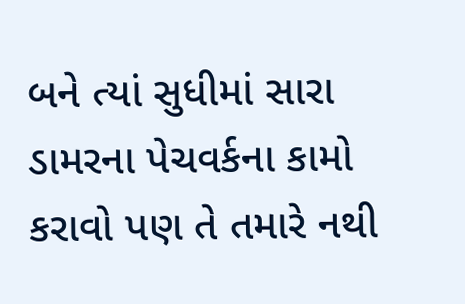બને ત્યાં સુધીમાં સારા ડામરના પેચવર્કના કામો કરાવો પણ તે તમારે નથી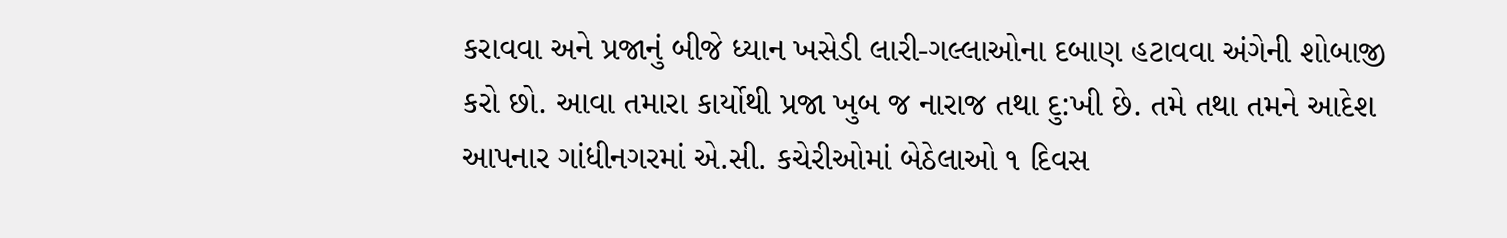કરાવવા અને પ્રજાનું બીજે ધ્યાન ખસેડી લારી-ગલ્લાઓના દબાણ હટાવવા અંગેની શોબાજી કરો છો. આવા તમારા કાર્યોથી પ્રજા ખુબ જ નારાજ તથા દુ:ખી છે. તમે તથા તમને આદેશ આપનાર ગાંધીનગરમાં એ.સી. કચેરીઓમાં બેઠેલાઓ ૧ દિવસ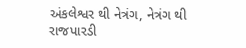અંકલેશ્વર થી નેત્રંગ, નેત્રંગ થી રાજપારડી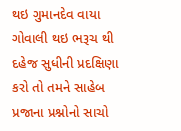થઇ ગુમાનદેવ વાયા ગોવાલી થઇ ભરૂચ થી દહેજ સુધીની પ્રદક્ષિણા કરો તો તમને સાહેબ પ્રજાના પ્રશ્નોનો સાચો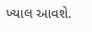ખ્યાલ આવશે.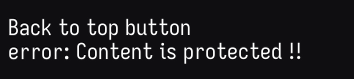Back to top button
error: Content is protected !!